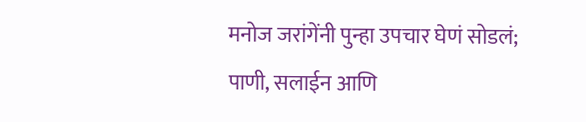मनोज जरांगेंनी पुन्हा उपचार घेणं सोडलं; पाणी, सलाईन आणि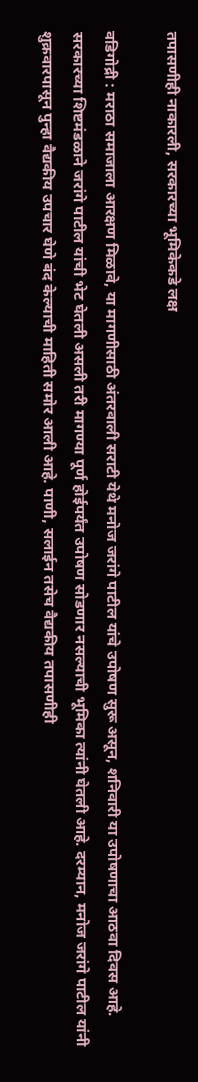तपासणीही नाकारली, सरकारच्या भूमिकेकडे लक्ष

वडिगोद्री : मराठा समाजाला आरक्षण मिळावे, या मागणीसाठी अंतरवाली सराटी येथे मनोज जरांगे पाटील यांचे उपोषण सुरू असून, शनिवारी या उपोषणाचा आठवा दिवस आहे. सरकारच्या शिष्टमंडळाने जरांगे पाटील यांची भेट घेतली असली तरी मागण्या पूर्ण होईपर्यंत उपोषण सोडणार नसल्याची भूमिका त्यांनी घेतली आहे. दरम्यान, मनोज जरांगे पाटील यांनी शुक्रवारपासून पुन्हा वैद्यकीय उपचार घेणे बंद केल्याची माहिती समोर आली आहे. पाणी, सलाईन तसेच वैद्यकीय तपासणीही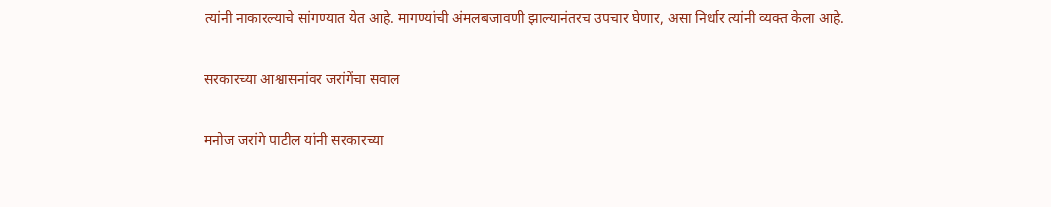त्यांनी नाकारल्याचे सांगण्यात येत आहे. मागण्यांची अंमलबजावणी झाल्यानंतरच उपचार घेणार, असा निर्धार त्यांनी व्यक्त केला आहे.

सरकारच्या आश्वासनांवर जरांगेंचा सवाल

मनोज जरांगे पाटील यांनी सरकारच्या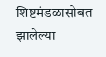शिष्टमंडळासोबत झालेल्या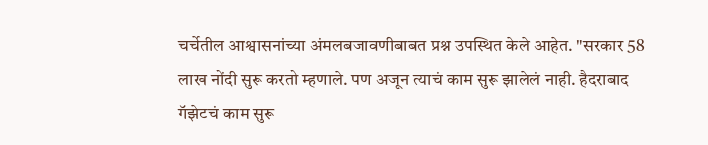चर्चेतील आश्वासनांच्या अंमलबजावणीबाबत प्रश्न उपस्थित केले आहेत. "सरकार 58 लाख नोंदी सुरू करतो म्हणाले. पण अजून त्याचं काम सुरू झालेलं नाही. हैदराबाद गॅझेटचं काम सुरू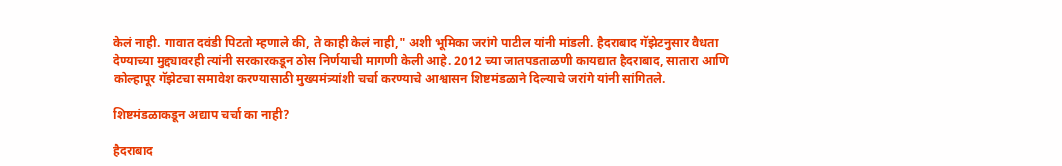केलं नाही. गावात दवंडी पिटतो म्हणाले की, ते काही केलं नाही," अशी भूमिका जरांगे पाटील यांनी मांडली. हैदराबाद गॅझेटनुसार वैधता देण्याच्या मुद्द्यावरही त्यांनी सरकारकडून ठोस निर्णयाची मागणी केली आहे. 2012 च्या जातपडताळणी कायद्यात हैदराबाद, सातारा आणि कोल्हापूर गॅझेटचा समावेश करण्यासाठी मुख्यमंत्र्यांशी चर्चा करण्याचे आश्वासन शिष्टमंडळाने दिल्याचे जरांगे यांनी सांगितले.

शिष्टमंडळाकडून अद्याप चर्चा का नाही?

हैदराबाद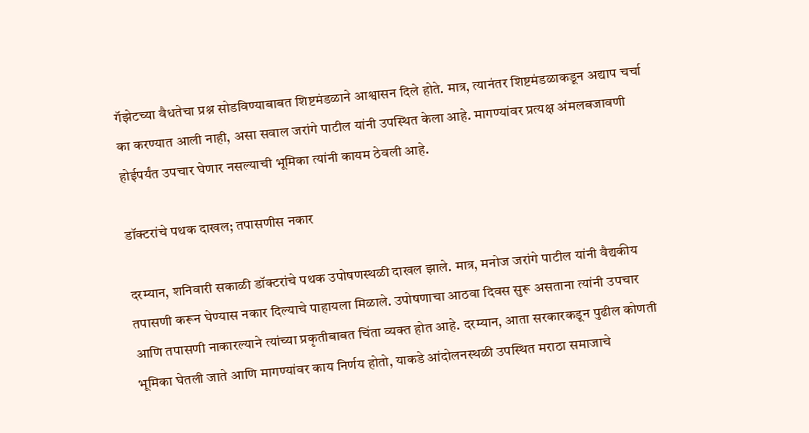गॅझेटच्या वैधतेचा प्रश्न सोडविण्याबाबत शिष्टमंडळाने आश्वासन दिले होते. मात्र, त्यानंतर शिष्टमंडळाकडून अद्याप चर्चा का करण्यात आली नाही, असा सवाल जरांगे पाटील यांनी उपस्थित केला आहे. मागण्यांवर प्रत्यक्ष अंमलबजावणी होईपर्यंत उपचार घेणार नसल्याची भूमिका त्यांनी कायम ठेवली आहे.

डॉक्टरांचे पथक दाखल; तपासणीस नकार

दरम्यान, शनिवारी सकाळी डॉक्टरांचे पथक उपोषणस्थळी दाखल झाले. मात्र, मनोज जरांगे पाटील यांनी वैद्यकीय तपासणी करून घेण्यास नकार दिल्याचे पाहायला मिळाले. उपोषणाचा आठवा दिवस सुरू असताना त्यांनी उपचार आणि तपासणी नाकारल्याने त्यांच्या प्रकृतीबाबत चिंता व्यक्त होत आहे. दरम्यान, आता सरकारकडून पुढील कोणती भूमिका घेतली जाते आणि मागण्यांवर काय निर्णय होतो, याकडे आंदोलनस्थळी उपस्थित मराठा समाजाचे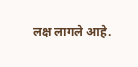लक्ष लागले आहे.